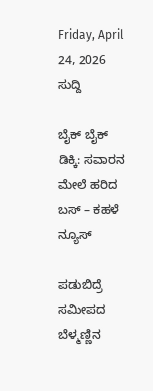Friday, April 24, 2026
ಸುದ್ದಿ

ಬೈಕ್ ಬೈಕ್ ಡಿಕ್ಕಿ: ಸವಾರನ ಮೇಲೆ ಹರಿದ ಬಸ್ – ಕಹಳೆ ನ್ಯೂಸ್

ಪಡುಬಿದ್ರೆ ಸಮೀಪದ ಬೆಳ್ಮಣ್ಣಿನ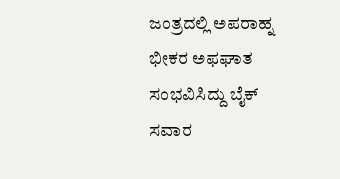ಜಂತ್ರದಲ್ಲಿ ಅಪರಾಹ್ನ ಭೀಕರ ಅಫಘಾತ ಸಂಭವಿಸಿದ್ದು ಬೈಕ್ ಸವಾರ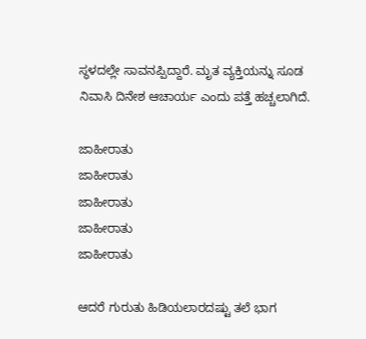ಸ್ಥಳದಲ್ಲೇ ಸಾವನಪ್ಪಿದ್ದಾರೆ. ಮೃತ ವ್ಯಕ್ತಿಯನ್ನು ಸೂಡ ನಿವಾಸಿ ದಿನೇಶ ಆಚಾರ್ಯ ಎಂದು ಪತ್ತೆ ಹಚ್ಚಲಾಗಿದೆ.

ಜಾಹೀರಾತು
ಜಾಹೀರಾತು
ಜಾಹೀರಾತು
ಜಾಹೀರಾತು
ಜಾಹೀರಾತು

ಆದರೆ ಗುರುತು ಹಿಡಿಯಲಾರದಷ್ಟು ತಲೆ ಭಾಗ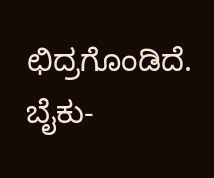ಛಿದ್ರಗೊಂಡಿದೆ. ಬೈಕು-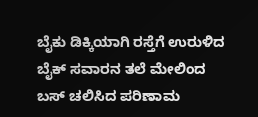ಬೈಕು ಡಿಕ್ಕಿಯಾಗಿ ರಸ್ತೆಗೆ ಉರುಳಿದ ಬೈಕ್ ಸವಾರನ ತಲೆ ಮೇಲಿಂದ ಬಸ್ ಚಲಿಸಿದ ಪರಿಣಾಮ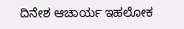ದಿನೇಶ ಆಚಾರ್ಯ ಇಹಲೋಕ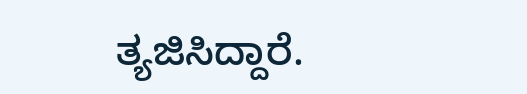ತ್ಯಜಿಸಿದ್ದಾರೆ.